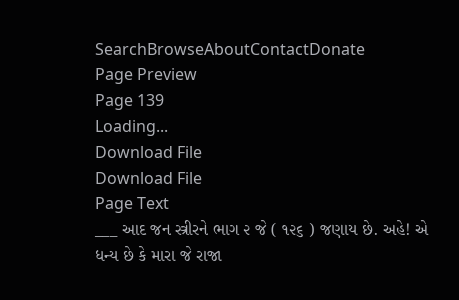SearchBrowseAboutContactDonate
Page Preview
Page 139
Loading...
Download File
Download File
Page Text
___ આદ જન સ્ત્રીરને ભાગ ૨ જે ( ૧૨૬ ) જણાય છે. અહે! એ ધન્ય છે કે મારા જે રાજા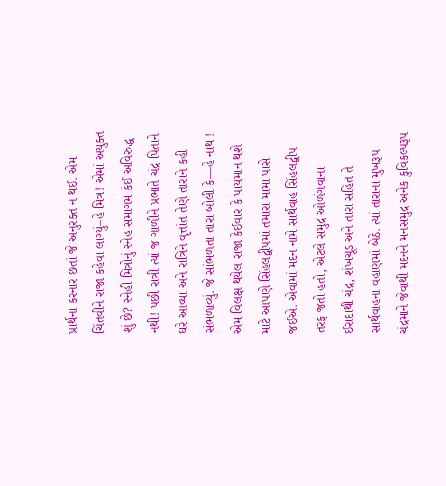પ્રાર્થના કરનાર છતાં જે અનુરક્ત ન થઈ. એમ ચિંતવીને રાજા કહેવા લાગ્યું–હે મિત્ર! એમાં અયુક્ત શું છે? સ્નેહી મિત્રોનું સ્નેહ સમાગમ કંઈ અવિરુદ્ધ નથી! પછી રાત્રી ત્યાં જ ગાળીને પ્રભાતે ચંદ્ર પિતાને ઘરે આવ્યા અને રાત્રિને વૃત્તાંત તેણે તારાને કહી સંભળાવ્યું. જે સાંભળતા તારા બોલી કે—હે નાથ ! એમ વિલક્ષ થયેલ રાજા કેઈવાર કે પાયમાન થશે માટે આપણે સિંહલદ્વીપમાં તમારા મામા પાસે જઈએ. એવામાં મદન નામે સાર્થવાહ સિંહલદ્વીપ તરફ જતો હતો, એટલે સમુદ્ર ઓળંગવાના ઈરાદાથી ચંદ્ર, શંખચૂડ અને તારા સહિત તે સાર્થવાહના વહાણમાં બેઠે. ત્યાં તારાના મુખરૂપ ચંદ્રમાને જેવાથી મદનને મનસમુદ્ર અનેક કુવિકલ્પરૂપ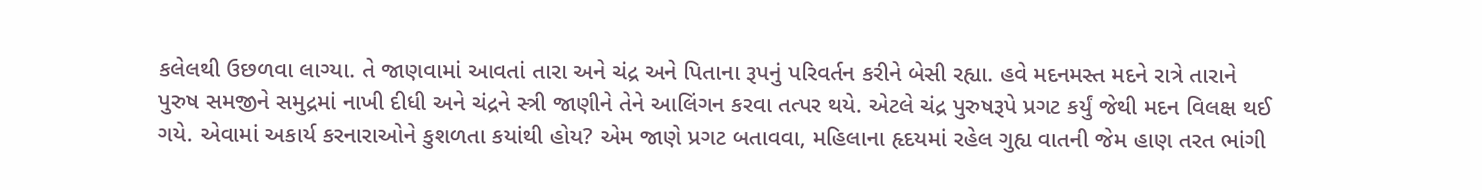કલેલથી ઉછળવા લાગ્યા. તે જાણવામાં આવતાં તારા અને ચંદ્ર અને પિતાના રૂપનું પરિવર્તન કરીને બેસી રહ્યા. હવે મદનમસ્ત મદને રાત્રે તારાને પુરુષ સમજીને સમુદ્રમાં નાખી દીધી અને ચંદ્રને સ્ત્રી જાણીને તેને આલિંગન કરવા તત્પર થયે. એટલે ચંદ્ર પુરુષરૂપે પ્રગટ કર્યું જેથી મદન વિલક્ષ થઈ ગયે. એવામાં અકાર્ય કરનારાઓને કુશળતા કયાંથી હોય? એમ જાણે પ્રગટ બતાવવા, મહિલાના હૃદયમાં રહેલ ગુહ્ય વાતની જેમ હાણ તરત ભાંગી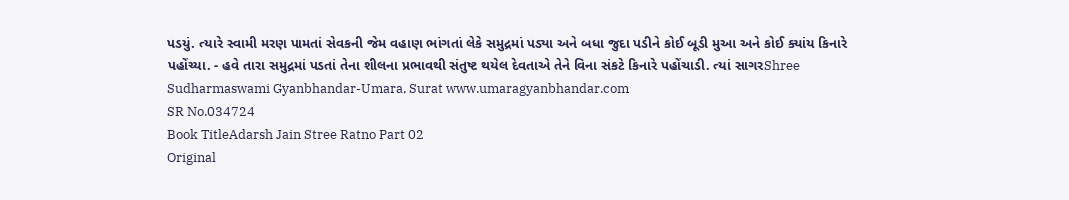પડયું. ત્યારે સ્વામી મરણ પામતાં સેવકની જેમ વહાણ ભાંગતાં લેકે સમુદ્રમાં પડ્યા અને બધા જુદા પડીને કોઈ બૂડી મુઆ અને કોઈ ક્યાંય કિનારે પહોંચ્યા. - હવે તારા સમુદ્રમાં પડતાં તેના શીલના પ્રભાવથી સંતુષ્ટ થયેલ દેવતાએ તેને વિના સંકટે કિનારે પહોંચાડી. ત્યાં સાગરShree Sudharmaswami Gyanbhandar-Umara, Surat www.umaragyanbhandar.com
SR No.034724
Book TitleAdarsh Jain Stree Ratno Part 02
Original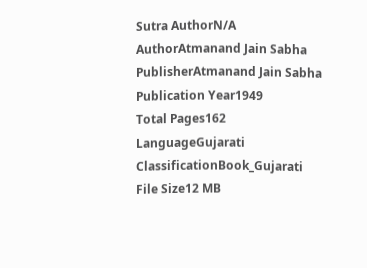Sutra AuthorN/A
AuthorAtmanand Jain Sabha
PublisherAtmanand Jain Sabha
Publication Year1949
Total Pages162
LanguageGujarati
ClassificationBook_Gujarati
File Size12 MB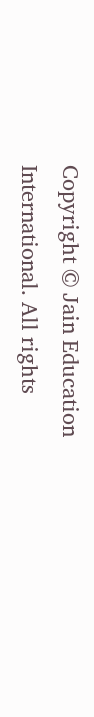Copyright © Jain Education International. All rights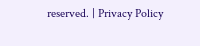reserved. | Privacy Policy